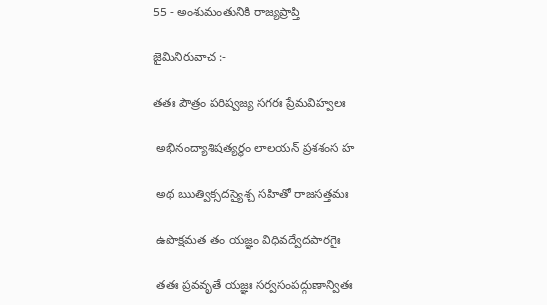55 - అంశుమంతునికి రాజ్యప్రాప్తి

జైమినిరువాచ :-

తతః పౌత్రం పరిష్వజ్య సగరః ప్రేమవిహ్వలః

 అభినంద్యాశిషత్యర్థం లాలయన్ ప్రశశంస హ

 అథ ఋత్విక్సదస్యైశ్చ సహితో రాజసత్తమః

 ఉపొక్షమత తం యజ్ఞం విధివద్వేదపారగైః

 తతః ప్రవవృతే యజ్ఞః సర్వసంపద్గుణాన్వితః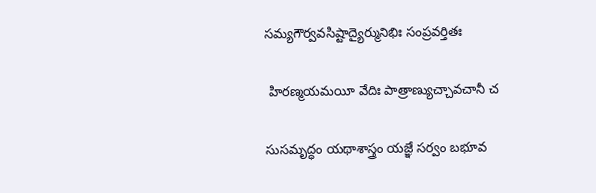సమ్యగౌర్వవసిష్టాద్యైర్మునిభిః సంప్రవర్తితః

 హిరణ్మయమయీ వేదిః పాత్రాణ్యుచ్చావచానీ చ

సుసమృద్ధం యథాశాస్త్రం యజ్ఞే సర్వం బభూవ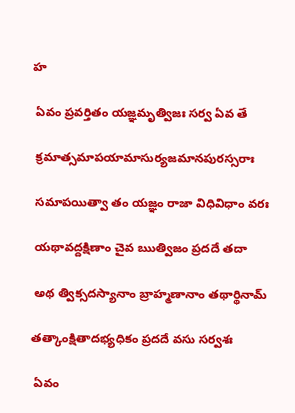హ

 ఏవం ప్రవర్తితం యజ్ఞమృత్విజః సర్వ ఏవ తే

 క్రమాత్సమాపయామాసుర్యజమానపురస్సరాః

 సమాపయిత్వా తం యజ్ఞం రాజా విధివిధాం వరః

 యథావద్దక్షిణాం చైవ ఋత్విజం ప్రదదే తదా

 అథ త్విక్సదస్యానాం బ్రాహ్మణానాం తథార్థినామ్

తత్కాంక్షితాదభ్యధికం ప్రదదే వసు సర్వశః

 ఏవం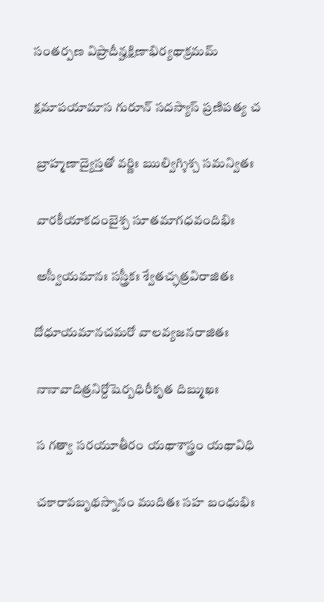సంతర్పణ విప్రాదీన్హక్షిణాభిర్యథాక్రమమ్

క్షమాపయామాస గురూన్ సదస్యాస్ ప్రణిపత్య చ

 బ్రాహ్మణాద్యైస్తతో వర్ణిః ఋల్విగ్శిశ్చ సమన్వితః

 వారకీయాకదంబైశ్చ సూతమాగధవందిభిః

 అస్వీయమానః సస్త్రీకః శ్వేతచ్ఛత్రవిరాజితః

దోధూయమానచమరో వాలవ్యజనరాజితః

 నానావాదిత్రనిర్దోషెర్బధిరీకృత దిబ్ముఖః

 స గత్వా సరయూతీరం యథాశాస్త్రం యథావిధి

 చకారావబృథస్నానం ముదితః సహ బంధుభిః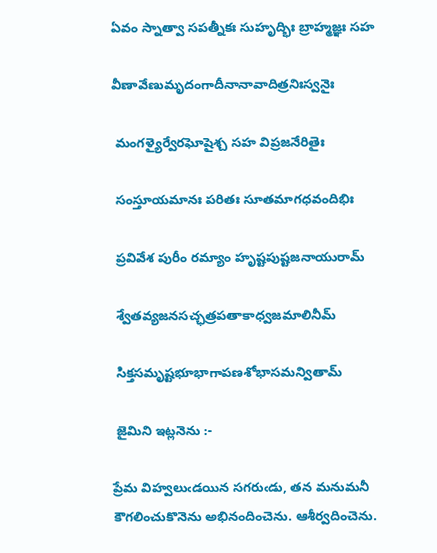ఏవం స్నాత్వా సపత్నీకః సుహృద్భిః బ్రాహ్మజ్ఞః సహ

వీణావేణుమృదంగాదీనానావాదిత్రనిఃస్వనైః

 మంగళ్యైర్వేరఘోషైశ్చ సహ విప్రజనేరితైః

 సంస్తూయమానః పరితః సూతమాగధవందిభిః

 ప్రవివేశ పురీం రమ్యాం హృష్టపుష్టజనాయురామ్

 శ్వేతవ్యజనసచ్ఛత్రపతాకాధ్వజమాలినీమ్

 సిక్తసమృష్టభూభాగాపణశోభాసమన్వితామ్

 జైమిని ఇట్లనెను :-

ప్రేమ విహ్వలుఁడయిన సగరుఁడు, తన మనుమనీ కౌగలించుకొనెను అభినందించెను. ఆశీర్వదించెను.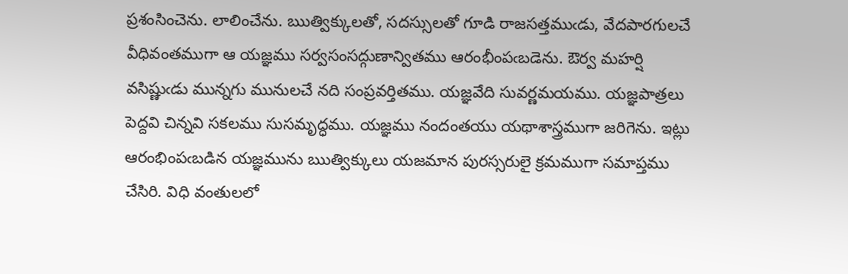ప్రశంసించెను. లాలించేను. ఋత్విక్కులతో, సదస్సులతో గూడి రాజసత్తముఁడు, వేదపారగులచే వీధివంతముగా ఆ యజ్ఞము సర్వసంసద్గుణాన్వితము ఆరంభీంపఁబడెను. ఔర్వ మహర్షి వసిష్ణుఁడు మున్నగు మునులచే నది సంప్రవర్తితము. యజ్ఞవేది సువర్ణమయము. యజ్ఞపాత్రలు పెద్దవి చిన్నవి సకలము సుసమృద్ధము. యజ్ఞము నందంతయు యథాశాస్త్రముగా జరిగెను. ఇట్లు ఆరంభింపఁబడిన యజ్ఞమును ఋత్విక్కులు యజమాన పురస్సరులై క్రమముగా సమాప్తము చేసిరి. విధి వంతులలో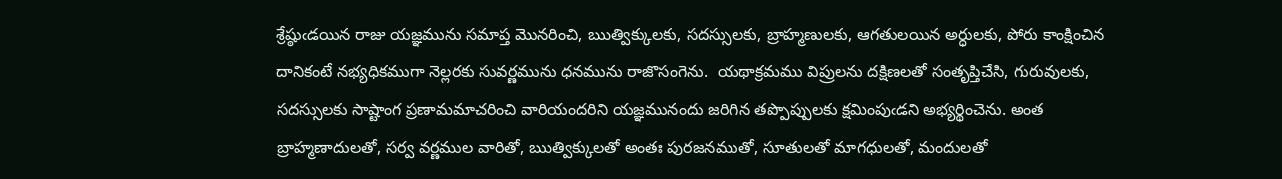శ్రేష్ఠుఁడయిన రాజు యజ్ఞమును సమాప్త మొనరించి, ఋత్విక్కులకు, సదస్సులకు, బ్రాహ్మణులకు, ఆగతులయిన అర్ధులకు, పోరు కాంక్షించిన దానికంటే నభ్యధికముగా నెల్లరకు సువర్ణమును ధనమును రాజొసంగెను.  యథాక్రమము విప్రులను దక్షిణలతో సంతృప్తిచేసి, గురువులకు, సదస్సులకు సాష్టాంగ ప్రణామమాచరించి వారియందరిని యజ్ఞమునందు జరిగిన తప్పొప్పులకు క్షమింపుఁడని అభ్యర్థించెను. అంత బ్రాహ్మణాదులతో, సర్వ వర్ణముల వారితో, ఋత్విక్కులతో అంతః పురజనముతో, సూతులతో మాగధులతో, మందులతో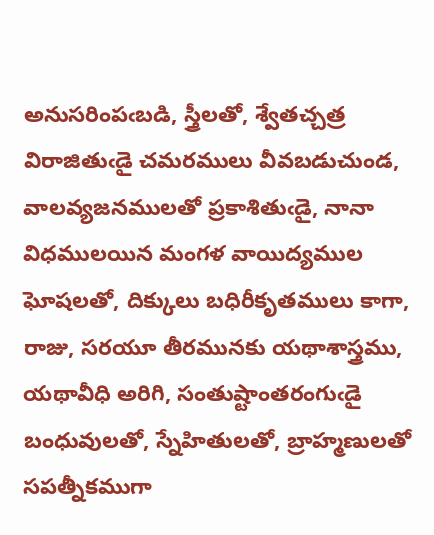అనుసరింపఁబడి, స్త్రీలతో, శ్వేతచ్చత్ర విరాజితుఁడై చమరములు వీవబడుచుండ, వాలవ్యజనములతో ప్రకాశితుఁడై, నానా విధములయిన మంగళ వాయిద్యముల ఘోషలతో, దిక్కులు బధిరీకృతములు కాగా, రాజు, సరయూ తీరమునకు యథాశాస్త్రము, యథావీధి అరిగి, సంతుష్టాంతరంగుఁడై బంధువులతో, స్నేహితులతో, బ్రాహ్మణులతో సపత్నీకముగా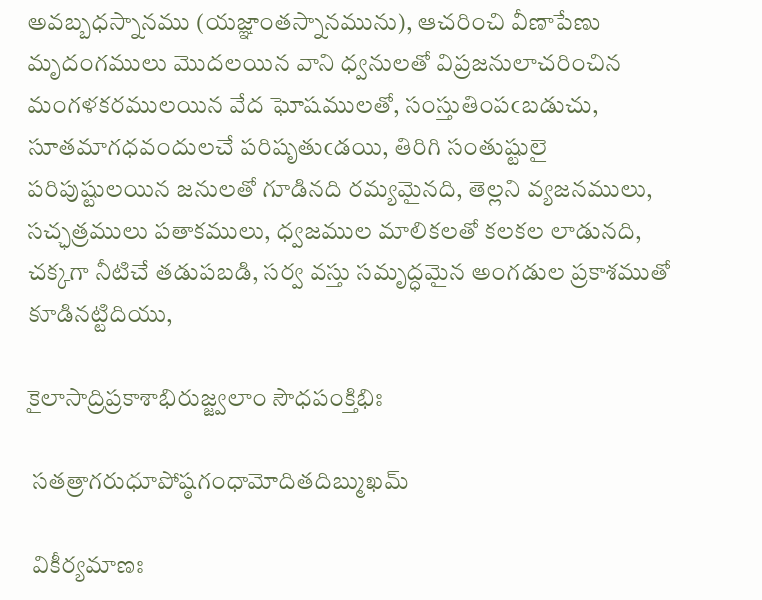అవబ్బధస్నానము (యజ్ఞాంతస్నానమును), ఆచరించి వీణాపేణు మృదంగములు మొదలయిన వాని ధ్వనులతో విప్రజనులాచరించిన మంగళకరములయిన వేద ఘోషములతో, సంస్తుతింపఁబడుచు, సూతమాగధవందులచే పరిషృతుఁడయి, తిరిగి సంతుష్టులై పరిపుష్టులయిన జనులతో గూడినది రమ్యమైనది, తెల్లని వ్యజనములు, సచ్ఛత్రములు పతాకములు, ధ్వజముల మాలికలతో కలకల లాడునది, చక్కగా నీటిచే తడుపబడి, సర్వ వస్తు సమృద్ధమైన అంగడుల ప్రకాశముతో కూడినట్టిదియు,

కైలాసాద్రిప్రకాశాభిరుజ్జ్వలాం సౌధపంక్తిభిః

 సతత్రాగరుధూపోష్ఠగంధామోదితదిబ్ముఖమ్

 వికీర్యమాణః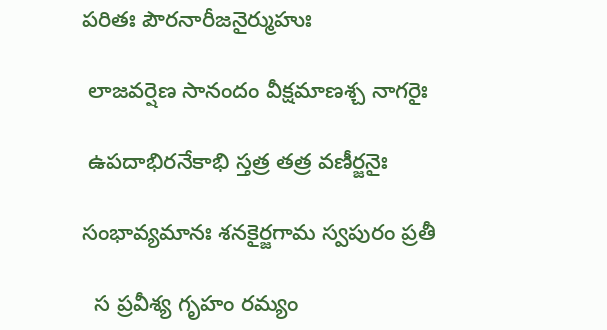పరితః పౌరనారీజనైర్ముహుః

 లాజవర్షెణ సానందం వీక్షమాణశ్చ నాగరైః

 ఉపదాభిరనేకాభి స్తత్ర తత్ర వణీర్జనైః

సంభావ్యమానః శనకైర్జగామ స్వపురం ప్రతీ

  స ప్రవీశ్య గృహం రమ్యం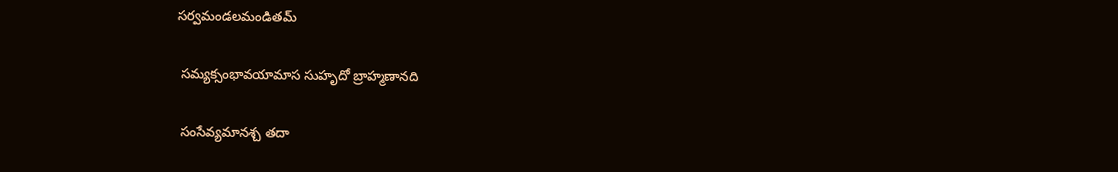సర్వమండలమండితమ్

 సమ్యక్సంభావయామాస సుహృదో బ్రాహ్మణానది

 సంసేవ్యమానశ్చ తదా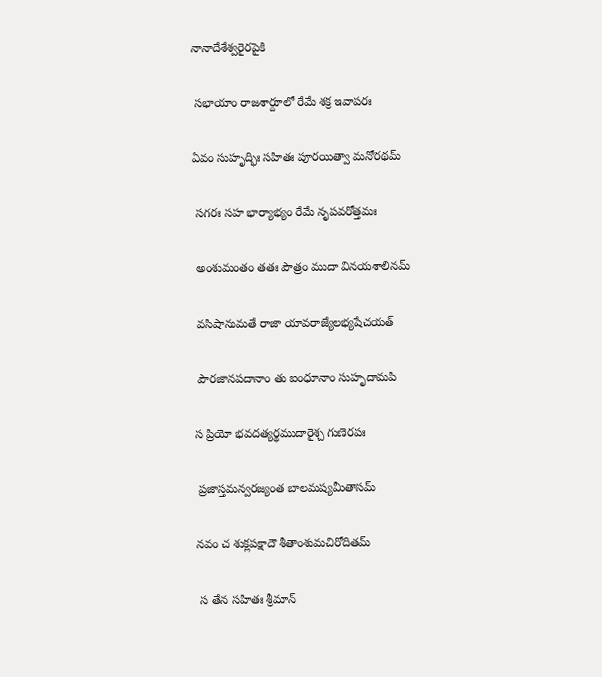నానాదేశేశ్వరైరపైకి

 సభాయాం రాజశార్దూలో రేమే శక్ర ఇవాపరః

ఏవం సుహృద్భిః సహితః పూరయిత్వా మనోరథమ్

 సగరః సహ భార్యాభ్యం రేమే నృపవరోత్తమః

 అంశుమంతం తతః పౌత్రం ముదా వినయశాలినమ్

 వసిషానుమతే రాజా యావరాజ్యేలభ్యషేచయత్

 పౌరజానపదానాం తు ఐంధూనాం సుహృదామపి

స ప్రియో భవదత్యర్థముదారైశ్చ గుణెరపః

 ప్రజాస్తమన్వరజ్యంత బాలమష్యమీతాసమ్

నవం చ శుక్లపక్షాదౌ శీతాంశుమచిరోదితమ్

 స తేన సహితః శ్రీమాన్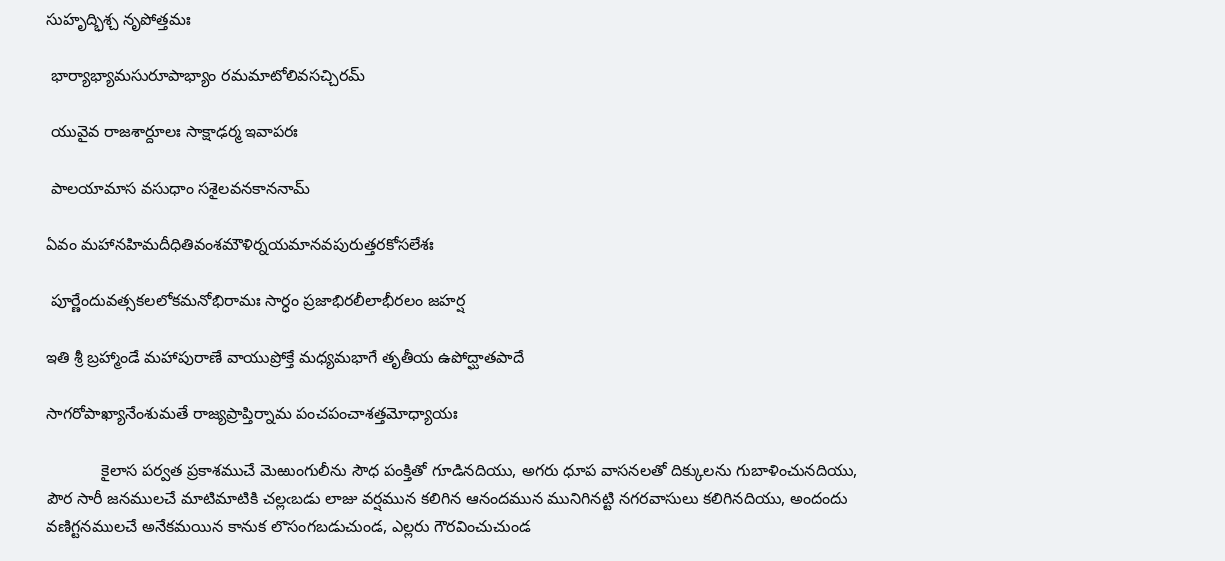సుహృద్భిశ్చ నృపోత్తమః

 భార్యాభ్యామసురూపాభ్యాం రమమాటోలివసచ్చిరమ్

 యువైవ రాజశార్దూలః సాక్షాఢర్మ ఇవాపరః

 పాలయామాస వసుధాం సశైలవనకాననామ్

ఏవం మహానహిమదీధితివంశమౌళిర్నయమానవపురుత్తరకోసలేశః

 పూర్ణేందువత్సకలలోకమనోభిరామః సార్ధం ప్రజాభిరలీలాభీరలం జహర్ష

ఇతి శ్రీ బ్రహ్మాండే మహాపురాణే వాయుప్రోక్తే మధ్యమభాగే తృతీయ ఉపోద్ఘాతపాదే

సాగరోపాఖ్యానేంశుమతే రాజ్యప్రాప్తిర్నామ పంచపంచాశత్తమోధ్యాయః

            కైలాస పర్వత ప్రకాశముచే మెఱుంగులీను సౌధ పంక్తితో గూడినదియు, అగరు ధూప వాసనలతో దిక్కులను గుబాళించునదియు, పౌర సారీ జనములచే మాటిమాటికి చల్లఁబడు లాజు వర్షమున కలిగిన ఆనందమున మునిగినట్టి నగరవాసులు కలిగినదియు, అందందు వణిగ్టనములచే అనేకమయిన కానుక లొసంగబడుచుండ, ఎల్లరు గౌరవించుచుండ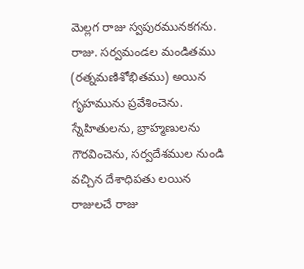మెల్లగ రాజు స్వపురమునకగను. రాజు. సర్వమండల మండితము (రత్నమణిశోభితము) అయిన గృహమును ప్రవేశించెను. స్నేహితులను, బ్రాహ్మణులను గౌరవించెను, సర్వదేశముల నుండి వచ్చిన దేశాధిపతు లయిన రాజులచే రాజు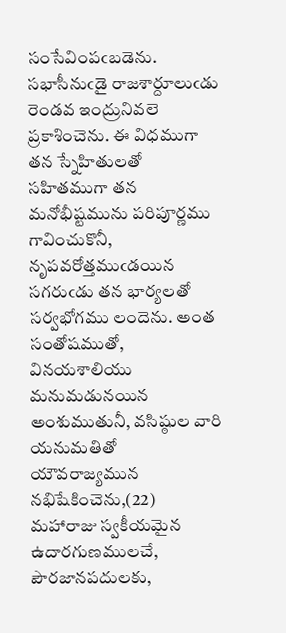సంసేవింపఁబడెను. సభాసీనుఁడై రాజశార్దూలుఁడు రెండవ ఇంద్రునివలె ప్రకాశించెను. ఈ విధముగా తన స్నేహితులతో సహితముగా తన మనోభీష్టమును పరిపూర్ణము గావించుకొనీ, నృపవరోత్తముఁడయిన సగరుఁడు తన భార్యలతో సర్వభోగము లందెను. అంత సంతోషముతో, వినయశాలియు మనుమడునయిన అంశుముతునీ, వసిష్ఠుల వారి యనుమతితో యౌవరాజ్యమున నభిషేకించెను,(22) మహారాజు స్వకీయమైన ఉదారగుణములచే, పౌరజానపదులకు,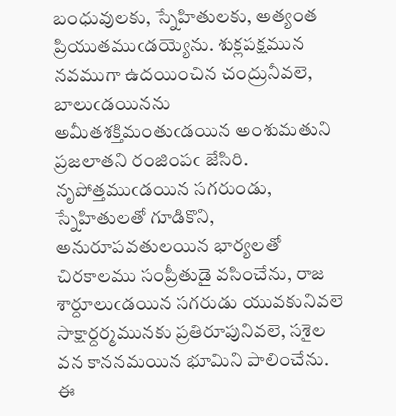బంధువులకు, స్నేహితులకు, అత్యంత ప్రియుతముఁడయ్యెను. శుక్లపక్షమున నవముగా ఉదయించిన చంద్రునీవలె, బాలుఁడయినను అమీతశక్తిమంతుఁడయిన అంశుమతుని ప్రజలాతని రంజింపఁ జేసిరి. నృపోత్తముఁడయిన సగరుండు, స్నేహితులతో గూడికొని, అనురూపవతులయిన భార్యలతో చిరకాలము సంప్రీతుడై వసించేను, రాజ శార్దూలుఁడయిన సగరుడు యువకునివలె సాక్షార్దర్మమునకు ప్రతిరూపునివలె, సశైల వన కాననమయిన భూమిని పాలించేను. ఈ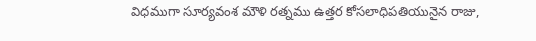విధముగా సూర్యవంశ మౌళి రత్నము ఉత్తర కోసలాధిపతియునైన రాజు,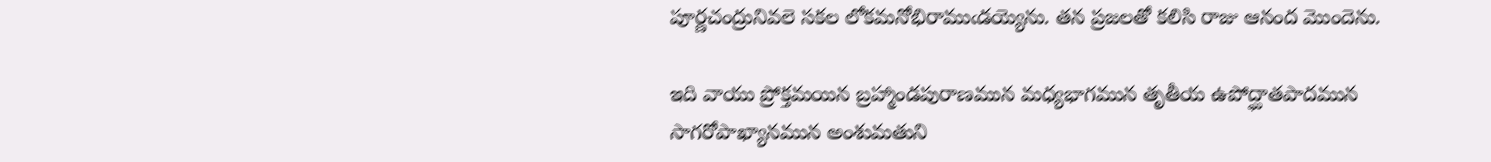పూర్ణచంద్రునివలె సకల లోకమనోభిరాముఁడయ్యెను. తన ప్రజలతో కలిసి రాజు ఆనంద మొందెను.

ఇది వాయు ప్రోక్తమయిన బ్రహ్మాండపురాణమున మధ్యభాగమున తృతీయ ఉపోద్ఘాతపాదమున సాగరోపాఖ్యానమున అంశుమతుని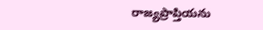రాజ్యప్రాప్తియను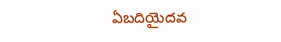ఏబదియైదవ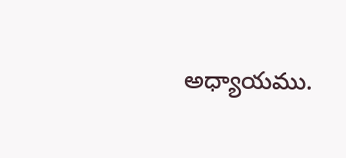అధ్యాయము.